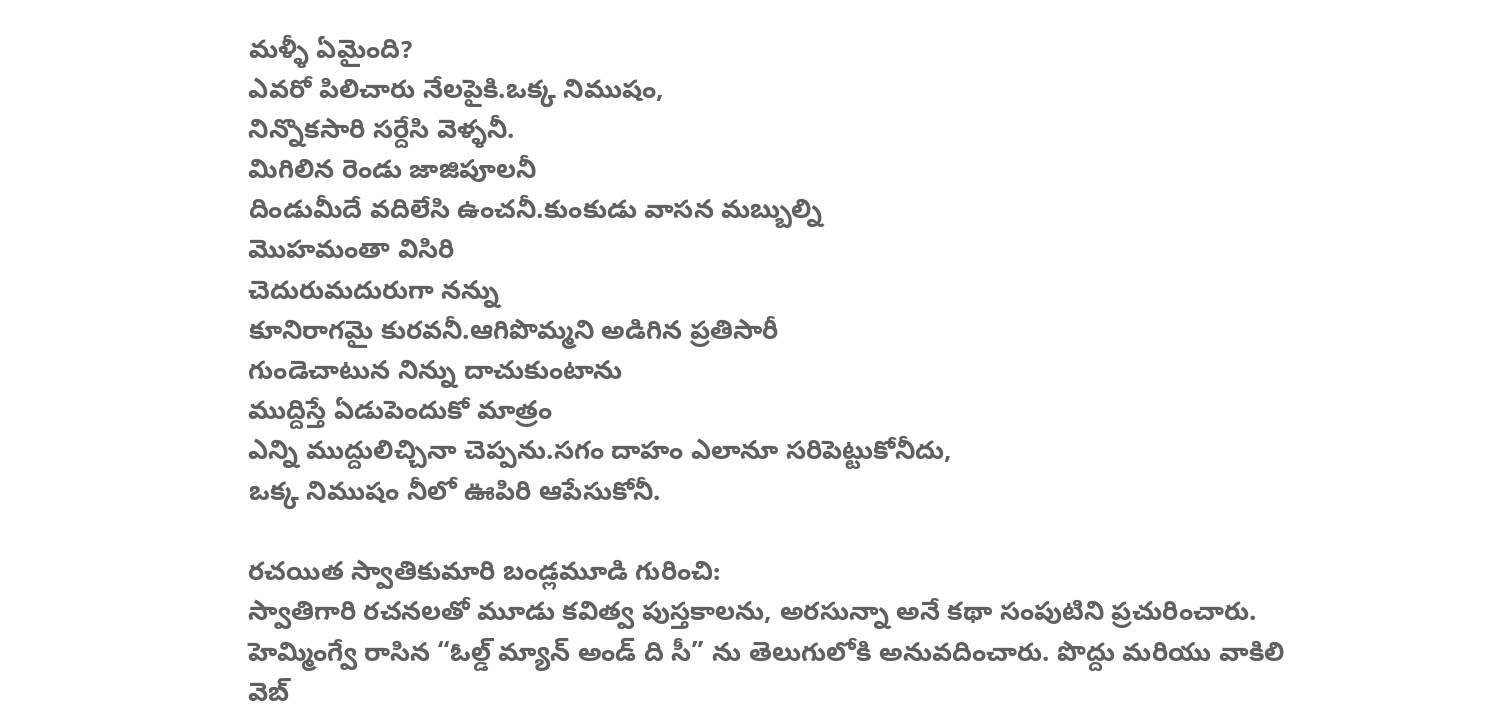మళ్ళీ ఏమైంది?
ఎవరో పిలిచారు నేలపైకి.ఒక్క నిముషం,
నిన్నొకసారి సర్దేసి వెళ్ళనీ.
మిగిలిన రెండు జాజిపూలనీ
దిండుమీదే వదిలేసి ఉంచనీ.కుంకుడు వాసన మబ్బుల్ని
మొహమంతా విసిరి
చెదురుమదురుగా నన్ను
కూనిరాగమై కురవనీ.ఆగిపొమ్మని అడిగిన ప్రతిసారీ
గుండెచాటున నిన్ను దాచుకుంటాను
ముద్దిస్తే ఏడుపెందుకో మాత్రం
ఎన్ని ముద్దులిచ్చినా చెప్పను.సగం దాహం ఎలానూ సరిపెట్టుకోనీదు,
ఒక్క నిముషం నీలో ఊపిరి ఆపేసుకోనీ.

రచయిత స్వాతికుమారి బండ్లమూడి గురించి:
స్వాతిగారి రచనలతో మూడు కవిత్వ పుస్తకాలను, అరసున్నా అనే కథా సంపుటిని ప్రచురించారు. హెమ్మింగ్వే రాసిన “ఓల్డ్ మ్యాన్ అండ్ ది సీ” ను తెలుగులోకి అనువదించారు. పొద్దు మరియు వాకిలి వెబ్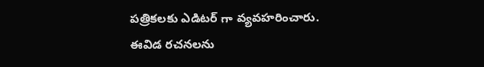పత్రికలకు ఎడిటర్ గా వ్యవహరించారు. ఈవిడ రచనలను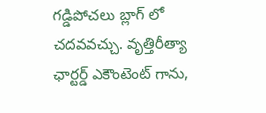గడ్డిపోచలు బ్లాగ్ లో చదవవచ్చు. వృత్తిరీత్యా ఛార్టర్డ్ ఎకౌంటెంట్ గాను,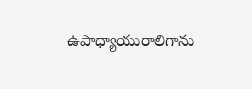ఉపాధ్యాయురాలిగాను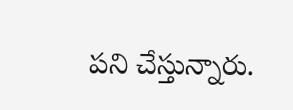పని చేస్తున్నారు.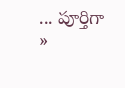... పూర్తిగా »